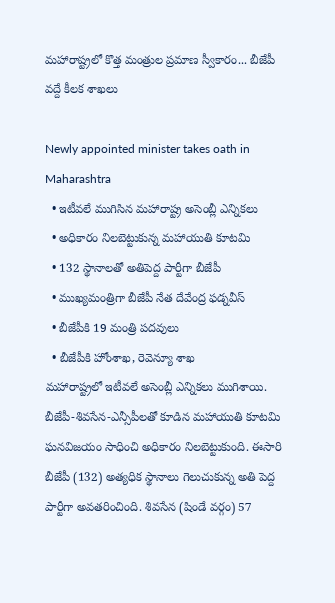మహారాష్ట్రలో కొత్త మంత్రుల ప్రమాణ స్వీకారం... బీజేపీ వద్దే కీలక శాఖలు

Newly appointed minister takes oath in Maharashtra
  • ఇటీవలే ముగిసిన మహారాష్ట్ర అసెంబ్లీ ఎన్నికలు
  • అధికారం నిలబెట్టుకున్న మహాయుతి కూటమి
  • 132 స్థానాలతో అతిపెద్ద పార్టీగా బీజేపీ
  • ముఖ్యమంత్రిగా బీజేపీ నేత దేవేంద్ర ఫడ్నవీస్
  • బీజేపీకి 19 మంత్రి పదవులు
  • బీజేపీకి హోంశాఖ, రెవెన్యూ శాఖ
మహారాష్ట్రలో ఇటీవలే అసెంబ్లీ ఎన్నికలు ముగిశాయి. బీజేపీ-శివసేన-ఎన్సీపీలతో కూడిన మహాయుతి కూటమి ఘనవిజయం సాధించి అధికారం నిలబెట్టుకుంది. ఈసారి బీజేపీ (132) అత్యధిక స్థానాలు గెలుచుకున్న అతి పెద్ద పార్టీగా అవతరించింది. శివసేన (షిండే వర్గం) 57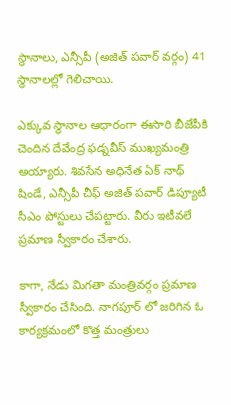స్థానాలు, ఎన్సీపీ (అజిత్ పవార్ వర్గం) 41 స్థానాలల్లో గెలిచాయి.

ఎక్కువ స్థానాల ఆధారంగా ఈసారి బీజేపీకి చెందిన దేవేంద్ర ఫడ్నవీస్ ముఖ్యమంత్రి అయ్యారు. శివసేన అధినేత ఏక్ నాథ్ షిండే, ఎన్సీపీ చీఫ్ అజిత్ పవార్ డిప్యూటీ సీఎం పోస్టులు చేపట్టారు. వీరు ఇటీవలే ప్రమాణ స్వీకారం చేశారు.

కాగా, నేడు మిగతా మంత్రివర్గం ప్రమాణ స్వీకారం చేసింది. నాగపూర్ లో జరిగిన ఓ కార్యక్రమంలో కొత్త మంత్రులు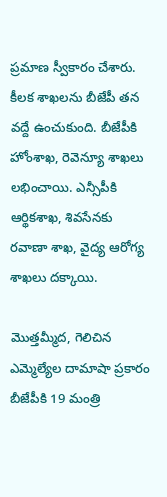ప్రమాణ స్వీకారం చేశారు. కీలక శాఖలను బీజేపీ తన వద్దే ఉంచుకుంది. బీజేపీకి హోంశాఖ, రెవెన్యూ శాఖలు లభించాయి. ఎన్సీపీకి ఆర్థికశాఖ, శివసేనకు రవాణా శాఖ, వైద్య ఆరోగ్య శాఖలు దక్కాయి.

మొత్తమ్మీద, గెలిచిన ఎమ్మెల్యేల దామాషా ప్రకారం బీజేపీకి 19 మంత్రి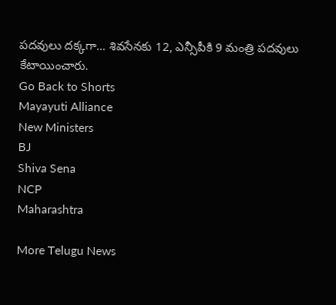పదవులు దక్కగా... శివసేనకు 12, ఎన్సీపీకి 9 మంత్రి పదవులు కేటాయించారు.
Go Back to Shorts
Mayayuti Alliance
New Ministers
BJ
Shiva Sena
NCP
Maharashtra

More Telugu News